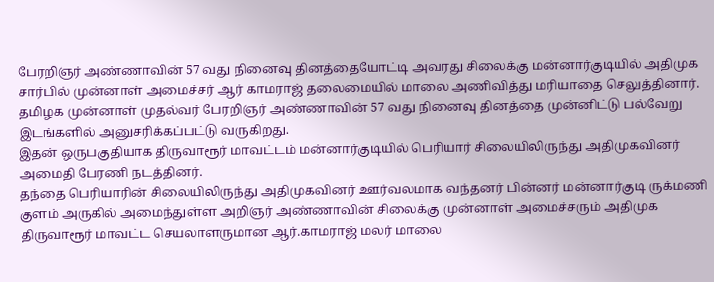பேரறிஞர் அண்ணாவின் 57 வது நினைவு தினத்தையோட்டி அவரது சிலைக்கு மன்னார்குடியில் அதிமுக சார்பில் முன்னாள் அமைச்சர் ஆர் காமராஜ் தலைமையில் மாலை அணிவித்து மரியாதை செலுத்தினார்.
தமிழக முன்னாள் முதல்வர் பேரறிஞர் அண்ணாவின் 57 வது நினைவு தினத்தை முன்னிட்டு பல்வேறு இடங்களில் அனுசரிக்கப்பட்டு வருகிறது.
இதன் ஒருபகுதியாக திருவாரூர் மாவட்டம் மன்னார்குடியில் பெரியார் சிலையிலிருந்து அதிமுகவினர் அமைதி பேரணி நடத்தினர்.
தந்தை பெரியாரின் சிலையிலிருந்து அதிமுகவினர் ஊர்வலமாக வந்தனர் பின்னர் மன்னார்குடி ருக்மணி குளம் அருகில் அமைந்துள்ள அறிஞர் அண்ணாவின் சிலைக்கு முன்னாள் அமைச்சரும் அதிமுக திருவாரூர் மாவட்ட செயலாளருமான ஆர்.காமராஜ் மலர் மாலை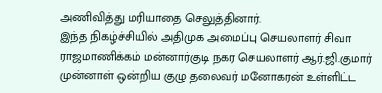அணிவித்து மரியாதை செலுத்தினார்.
இந்த நிகழ்ச்சியில் அதிமுக அமைப்பு செயலாளர் சிவா ராஜமாணிக்கம் மன்னார்குடி நகர செயலாளர் ஆர்.ஜி.குமார் முன்னாள் ஒன்றிய குழு தலைவர் மனோகரன் உள்ளிட்ட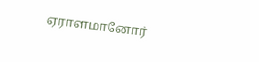ஏராளமானோர்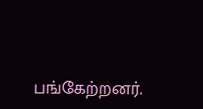பங்கேற்றனர்.